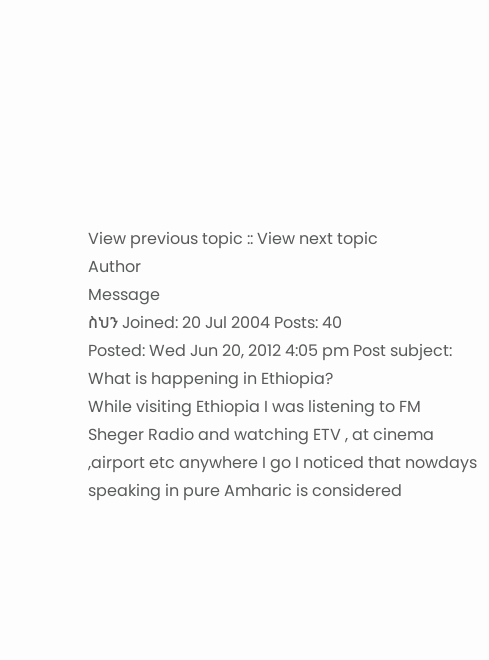View previous topic :: View next topic
Author
Message
ስህን Joined: 20 Jul 2004 Posts: 40
Posted: Wed Jun 20, 2012 4:05 pm Post subject: What is happening in Ethiopia?
While visiting Ethiopia I was listening to FM Sheger Radio and watching ETV , at cinema ,airport etc anywhere I go I noticed that nowdays speaking in pure Amharic is considered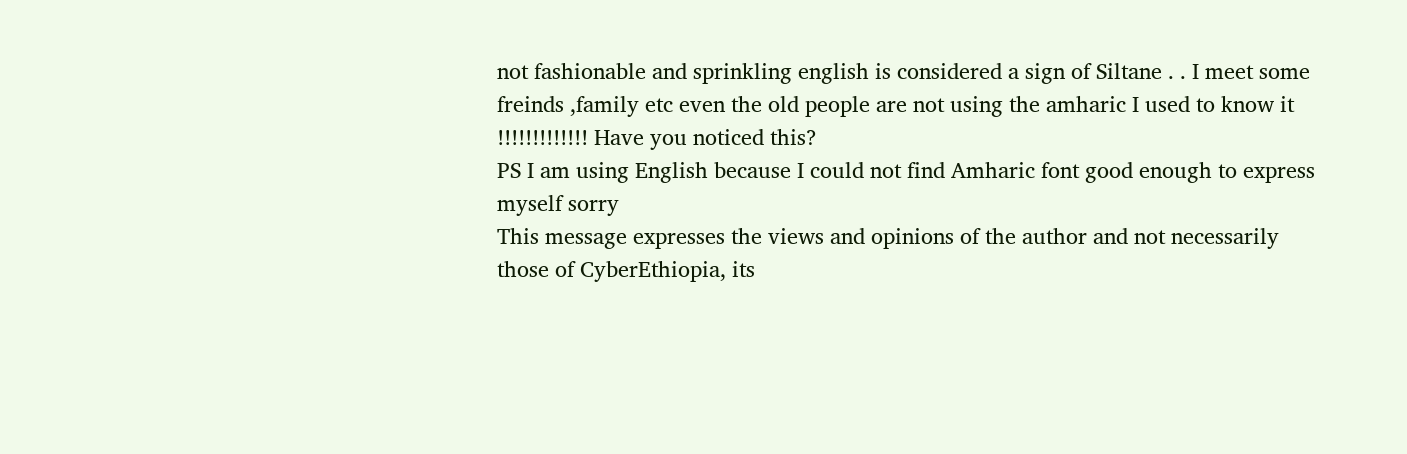not fashionable and sprinkling english is considered a sign of Siltane . . I meet some freinds ,family etc even the old people are not using the amharic I used to know it !!!!!!!!!!!!! Have you noticed this?
PS I am using English because I could not find Amharic font good enough to express myself sorry
This message expresses the views and opinions of the author and not necessarily
those of CyberEthiopia, its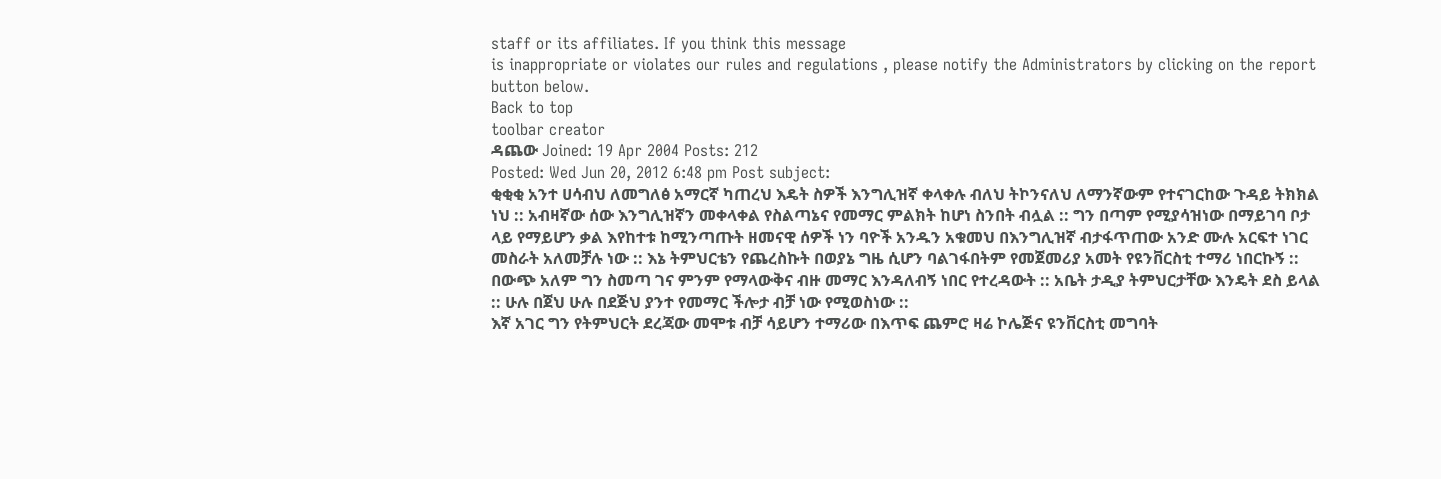staff or its affiliates. If you think this message
is inappropriate or violates our rules and regulations , please notify the Administrators by clicking on the report button below.
Back to top
toolbar creator
ዳጨው Joined: 19 Apr 2004 Posts: 212
Posted: Wed Jun 20, 2012 6:48 pm Post subject:
ቂቂቂ አንተ ሀሳብህ ለመግለፅ አማርኛ ካጠረህ እዴት ስዎች እንግሊዝኛ ቀላቀሉ ብለህ ትኮንናለህ ለማንኛውም የተናገርከው ጉዳይ ትክክል ነህ :: አብዛኛው ሰው እንግሊዝኛን መቀላቀል የስልጣኔና የመማር ምልክት ከሆነ ስንበት ብሏል :: ግን በጣም የሚያሳዝነው በማይገባ ቦታ ላይ የማይሆን ቃል እየከተቱ ከሚንጣጡት ዘመናዊ ሰዎች ነን ባዮች አንዱን አቁመህ በእንግሊዝኛ ብታፋጥጠው አንድ ሙሉ አርፍተ ነገር መስራት አለመቻሉ ነው :: እኔ ትምህርቴን የጨረስኩት በወያኔ ግዜ ሲሆን ባልገፋበትም የመጀመሪያ አመት የዩንቨርስቲ ተማሪ ነበርኩኝ :: በውጭ አለም ግን ስመጣ ገና ምንም የማላውቅና ብዙ መማር እንዳለብኝ ነበር የተረዳውት :: አቤት ታዲያ ትምህርታቸው እንዴት ደስ ይላል :: ሁሉ በጀህ ሁሉ በደጅህ ያንተ የመማር ችሎታ ብቻ ነው የሚወስነው ::
እኛ አገር ግን የትምህርት ደረጃው መሞቱ ብቻ ሳይሆን ተማሪው በእጥፍ ጨምሮ ዛሬ ኮሌጅና ዩንቨርስቲ መግባት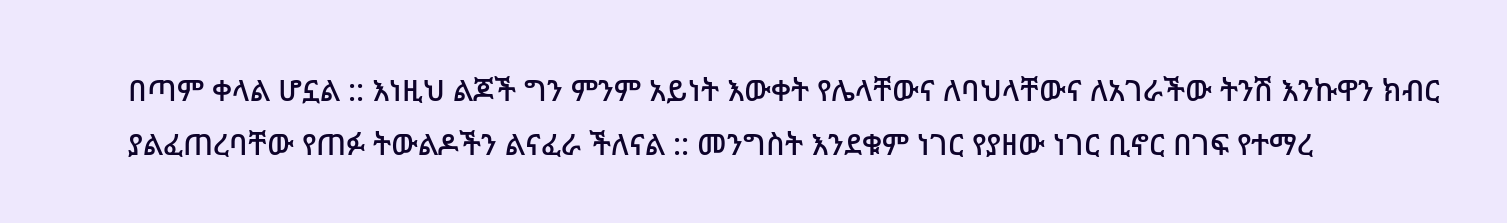በጣም ቀላል ሆኗል :: እነዚህ ልጆች ግን ምንም አይነት እውቀት የሌላቸውና ለባህላቸውና ለአገራችው ትንሽ እንኩዋን ክብር ያልፈጠረባቸው የጠፉ ትውልዶችን ልናፈራ ችለናል :: መንግስት እንደቁም ነገር የያዘው ነገር ቢኖር በገፍ የተማረ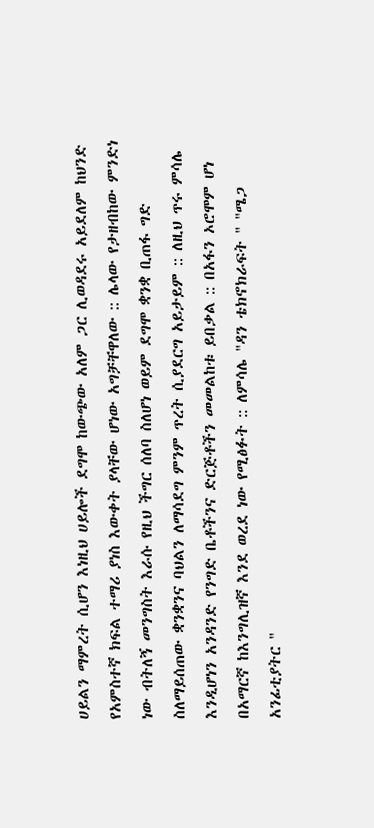ሀይልን ማምረት ሲሆን እነዚህ ሀይሎች ደግሞ ከውጭው አለም ጋር ሊወዳደሩ አይደለም ከህንድ የአምስተኛ ክፍል ተማሪ ያነስ እውቀት ያላቸው ሆነው አግቻቸዋለው :: ሌላው የታዘብከው ምንድነ ነው ብትለኝ መንግስት እራሱ የዚህ ችግር ሰለባ ስለሆነ ወይም ደግሞ ቋንቋ ቢጠፋ ግድ ስለማይሰጠው ቋንቋንና ባህልን ለማሳደግ ምንም ጥረት ሲያደርግ አይታይም :: ለዚህ ጥሩ ምሳሌ እንዲሆነን አንዳንድ የንግድ ቤቶችንና ድርጅቶችን መመልከቱ ይበቃል :: በአፋን ኦሮሞም ሆነ በአማርኛ ከእንግሊዝኛ እንደ ወረደ ነው የሚፅፉት :: ለምሳሌ "ዳን ቴክኖክራፍት " "ሜጋ አንፊቲያትር "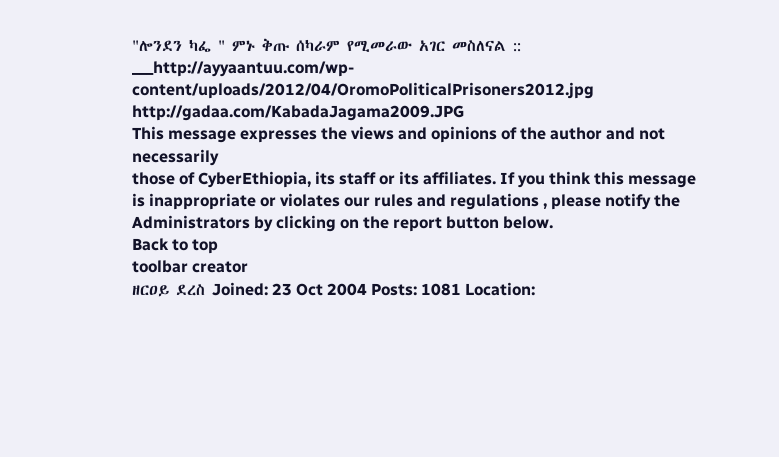"ሎንደን ካፌ " ምኑ ቅጡ ሰካራም የሚመራው አገር መስለናል :: ___http://ayyaantuu.com/wp-content/uploads/2012/04/OromoPoliticalPrisoners2012.jpg
http://gadaa.com/KabadaJagama2009.JPG
This message expresses the views and opinions of the author and not necessarily
those of CyberEthiopia, its staff or its affiliates. If you think this message
is inappropriate or violates our rules and regulations , please notify the Administrators by clicking on the report button below.
Back to top
toolbar creator
ዘርዐይ ደረስ Joined: 23 Oct 2004 Posts: 1081 Location: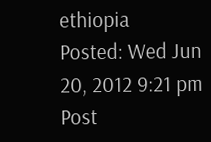ethiopia
Posted: Wed Jun 20, 2012 9:21 pm Post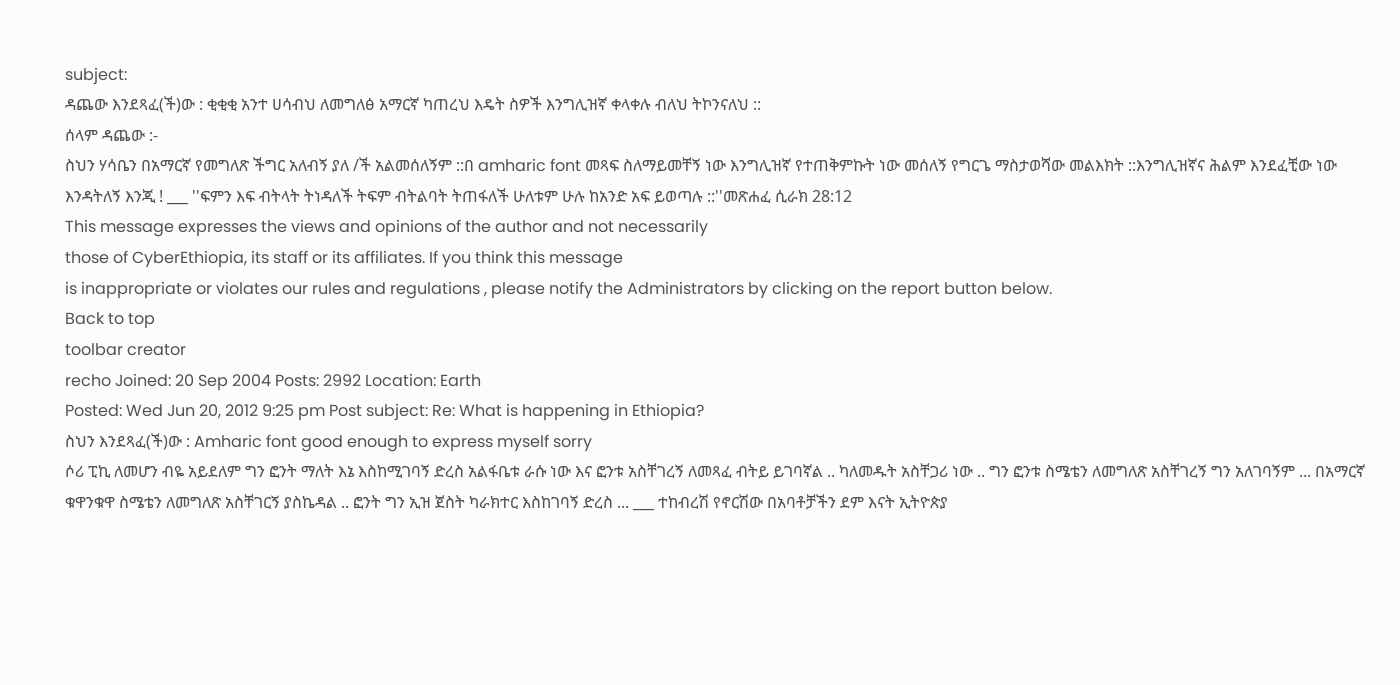subject:
ዳጨው እንደጻፈ(ች)ው : ቂቂቂ አንተ ሀሳብህ ለመግለፅ አማርኛ ካጠረህ እዴት ስዎች እንግሊዝኛ ቀላቀሉ ብለህ ትኮንናለህ ::
ሰላም ዳጨው :-
ስህን ሃሳቤን በአማርኛ የመግለጽ ችግር አለብኝ ያለ /ች አልመሰለኝም ::በ amharic font መጻፍ ስለማይመቸኝ ነው እንግሊዝኛ የተጠቅምኩት ነው መሰለኝ የግርጌ ማስታወሻው መልእክት ::እንግሊዝኛና ሕልም እንደፈቺው ነው እንዳትለኝ እንጂ ! ___ ''ፍምን እፍ ብትላት ትነዳለች ትፍም ብትልባት ትጠፋለች ሁለቱም ሁሉ ከአንድ አፍ ይወጣሉ ::''መጽሐፈ ሲራክ 28:12
This message expresses the views and opinions of the author and not necessarily
those of CyberEthiopia, its staff or its affiliates. If you think this message
is inappropriate or violates our rules and regulations , please notify the Administrators by clicking on the report button below.
Back to top
toolbar creator
recho Joined: 20 Sep 2004 Posts: 2992 Location: Earth
Posted: Wed Jun 20, 2012 9:25 pm Post subject: Re: What is happening in Ethiopia?
ስህን እንደጻፈ(ች)ው : Amharic font good enough to express myself sorry
ሶሪ ፒኪ ለመሆን ብዬ አይደለም ግን ፎንት ማለት እኔ እስከሚገባኝ ድረስ አልፋቤቱ ራሱ ነው እና ፎንቱ አስቸገረኝ ለመጻፈ ብትይ ይገባኛል .. ካለመዱት አስቸጋሪ ነው .. ግን ፎንቱ ስሜቴን ለመግለጽ አስቸገረኝ ግን አለገባኝም ... በአማርኛ ቁዋንቁዋ ስሜቴን ለመግለጽ አስቸገርኝ ያስኬዳል .. ፎንት ግን ኢዝ ጀስት ካራክተር እስከገባኝ ድረስ ... ___ ተከብረሽ የኖርሽው በአባቶቻችን ደም እናት ኢትዮጵያ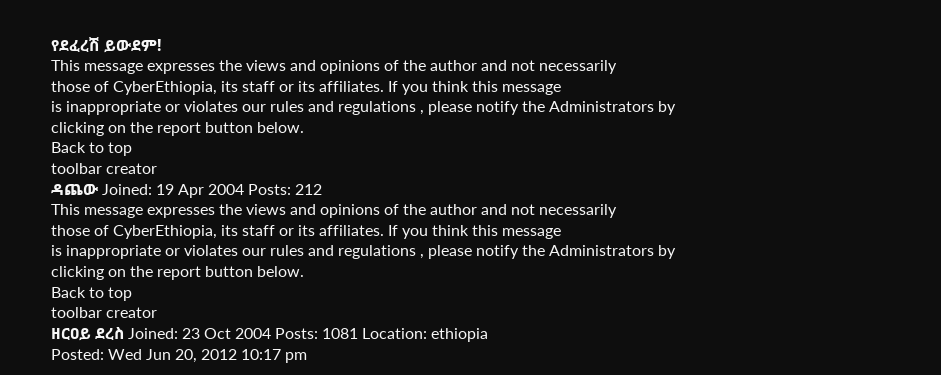የደፈረሽ ይውደም!
This message expresses the views and opinions of the author and not necessarily
those of CyberEthiopia, its staff or its affiliates. If you think this message
is inappropriate or violates our rules and regulations , please notify the Administrators by clicking on the report button below.
Back to top
toolbar creator
ዳጨው Joined: 19 Apr 2004 Posts: 212
This message expresses the views and opinions of the author and not necessarily
those of CyberEthiopia, its staff or its affiliates. If you think this message
is inappropriate or violates our rules and regulations , please notify the Administrators by clicking on the report button below.
Back to top
toolbar creator
ዘርዐይ ደረስ Joined: 23 Oct 2004 Posts: 1081 Location: ethiopia
Posted: Wed Jun 20, 2012 10:17 pm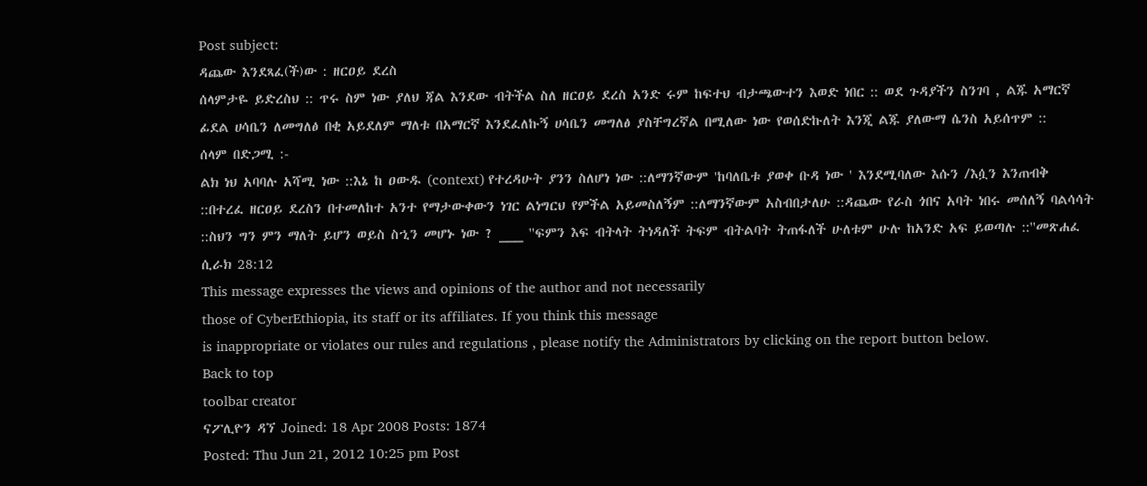Post subject:
ዳጨው እንደጻፈ(ች)ው : ዘርዐይ ደረስ
ሰላምታዬ ይድረስህ :: ጥሩ ስም ነው ያለህ ጃል እንደው ብትችል ስለ ዘርዐይ ደረስ አንድ ሩም ከፍተህ ብታጫውተን እወድ ነበር :: ወደ ጉዳያችን ስንገባ , ልጁ አማርኛ ፊደል ሀሳቤን ለመግለፅ በቂ አይደለም ማለቱ በአማርኛ እንደፈለኩኝ ሀሳቤን መግለፅ ያስቸግረኛል በሚለው ነው የወሰድኩለት እንጂ ልጁ ያለውማ ሴንስ አይሰጥም ::
ሰላም በድጋሚ :-
ልክ ነህ አባባሉ አሻሚ ነው ::እኔ ከ ዐውዱ (context) የተረዳሁት ያንን ስለሆነ ነው ::ለማንኛውም 'ከባለቤቱ ያወቀ ቡዳ ነው ' እንደሚባለው እሱን /እሷን እንጠብቅ ::በተረፈ ዘርዐይ ደረስን በተመለከተ አንተ የማታውቀውን ነገር ልነግርህ የምችል አይመስለኝም ::ለማንኛውም አስብበታለሁ ::ዳጨው የራስ ጎበና አባት ነበሩ መሰለኝ ባልሳሳት ::ስህን ግን ምን ማለት ይሆን ወይስ ስኂን መሆኑ ነው ? ___ ''ፍምን እፍ ብትላት ትነዳለች ትፍም ብትልባት ትጠፋለች ሁለቱም ሁሉ ከአንድ አፍ ይወጣሉ ::''መጽሐፈ ሲራክ 28:12
This message expresses the views and opinions of the author and not necessarily
those of CyberEthiopia, its staff or its affiliates. If you think this message
is inappropriate or violates our rules and regulations , please notify the Administrators by clicking on the report button below.
Back to top
toolbar creator
ናፖሊዮን ዳኘ Joined: 18 Apr 2008 Posts: 1874
Posted: Thu Jun 21, 2012 10:25 pm Post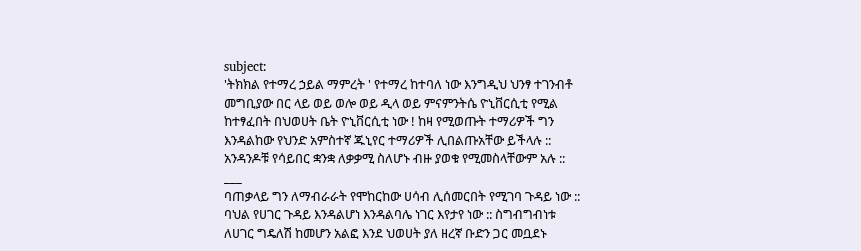subject:
'ትክክል የተማረ ኃይል ማምረት ' የተማረ ከተባለ ነው እንግዲህ ህንፃ ተገንብቶ መግቢያው በር ላይ ወይ ወሎ ወይ ዲላ ወይ ምናምንትሴ ዮኒቨርሲቲ የሚል ከተፃፈበት በህወሀት ቤት ዮኒቨርሲቲ ነው ! ከዛ የሚወጡት ተማሪዎች ግን እንዳልከው የህንድ አምስተኛ ጁኒየር ተማሪዎች ሊበልጡአቸው ይችላሉ :: አንዳንዶቹ የሳይበር ቋንቋ ለቃቃሚ ስለሆኑ ብዙ ያወቁ የሚመስላቸውም አሉ ::
___
ባጠቃላይ ግን ለማብራራት የሞከርከው ሀሳብ ሊሰመርበት የሚገባ ጉዳይ ነው :: ባህል የሀገር ጉዳይ እንዳልሆነ እንዳልባሌ ነገር እየታየ ነው :: ስግብግብነቱ ለሀገር ግዴለሽ ከመሆን አልፎ እንደ ህወሀት ያለ ዘረኛ ቡድን ጋር መቧደኑ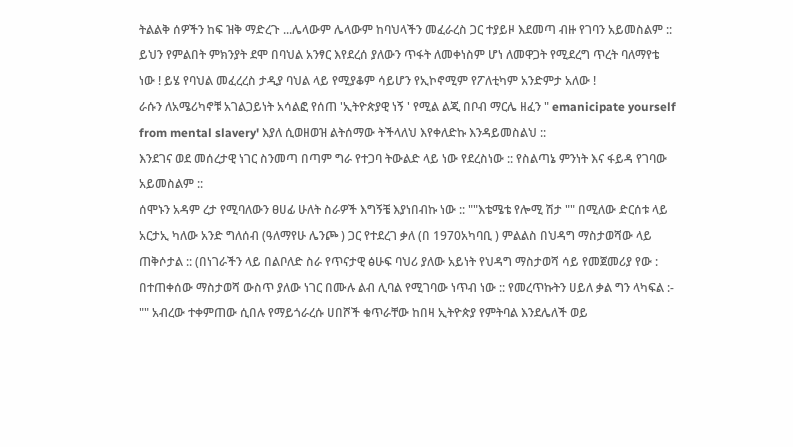ትልልቅ ሰዎችን ከፍ ዝቅ ማድረጉ ...ሌላውም ሌላውም ከባህላችን መፈራረስ ጋር ተያይዞ እደመጣ ብዙ የገባን አይመስልም :: ይህን የምልበት ምክንያት ደሞ በባህል አንፃር እየደረሰ ያለውን ጥፋት ለመቀነስም ሆነ ለመዋጋት የሚደረግ ጥረት ባለማየቴ ነው ! ይሄ የባህል መፈረረስ ታዲያ ባህል ላይ የሚያቆም ሳይሆን የኢኮኖሚም የፖለቲካም አንድምታ አለው !
ራሱን ለአሜሪካኖቹ አገልጋይነት አሳልፎ የሰጠ 'ኢትዮጵያዊ ነኝ ' የሚል ልጂ በቦብ ማርሌ ዘፈን " emanicipate yourself from mental slavery' እያለ ሲወዘወዝ ልትሰማው ትችላለህ እየቀለድኩ እንዳይመስልህ ::
እንደገና ወደ መሰረታዊ ነገር ስንመጣ በጣም ግራ የተጋባ ትውልድ ላይ ነው የደረስነው :: የስልጣኔ ምንነት እና ፋይዳ የገባው አይመስልም ::
ሰሞኑን አዳም ረታ የሚባለውን ፀሀፊ ሁለት ስራዎች እግኝቼ እያነበብኩ ነው :: ""እቴሜቴ የሎሚ ሽታ "" በሚለው ድርሰቱ ላይ አርታኢ ካለው አንድ ግለሰብ (ዓለማየሁ ሌንጮ ) ጋር የተደረገ ቃለ (በ 1970አካባቢ ) ምልልስ በህዳግ ማስታወሻው ላይ ጠቅሶታል :: (በነገራችን ላይ በልቦለድ ስራ የጥናታዊ ፅሁፍ ባህሪ ያለው አይነት የህዳግ ማስታወሻ ሳይ የመጀመሪያ የው :
በተጠቀሰው ማስታወሻ ውስጥ ያለው ነገር በሙሉ ልብ ሊባል የሚገባው ነጥብ ነው :: የመረጥኩትን ሀይለ ቃል ግን ላካፍል :-
"" አብረው ተቀምጠው ሲበሉ የማይጎራረሱ ሀበሾች ቁጥራቸው ከበዛ ኢትዮጵያ የምትባል እንደሌለች ወይ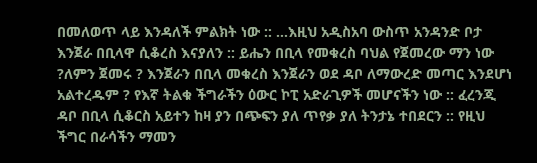በመለወጥ ላይ እንዳለች ምልክት ነው :: ...እዚህ አዲስአባ ውስጥ አንዳንድ ቦታ እንጀራ በቢላዋ ሲቆረስ እናያለን :: ይሔን በቢላ የመቁረስ ባህል የጀመረው ማን ነው ?ለምን ጀመሩ ? እንጀራን በቢላ መቁረስ እንጀራን ወደ ዳቦ ለማውረድ መጣር እንደሆነ አልተረዱም ? የእኛ ትልቁ ችግራችን ዕውር ኮፒ አድራጊዎች መሆናችን ነው :: ፈረንጂ ዳቦ በቢላ ሲቆርስ አይተን ከዛ ያን በጭፍን ያለ ጥየቃ ያለ ትንታኔ ተበደርን :: የዚህ ችግር በራሳችን ማመን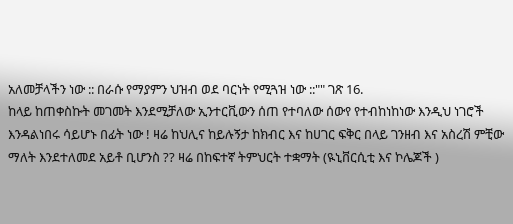አለመቻላችን ነው :: በራሱ የማያምን ህዝብ ወደ ባርነት የሚጓዝ ነው ::"" ገጽ 16.
ከላይ ከጠቀስኩት መገመት እንደሚቻለው ኢንተርቪውን ሰጠ የተባለው ሰውየ የተብከነከነው እንዲህ ነገሮች እንዳልነበሩ ሳይሆኑ በፊት ነው ! ዛሬ ከህሊና ከይሉኝታ ከክብር እና ከሀገር ፍቅር በላይ ገንዘብ እና አስረሽ ምቺው ማለት እንደተለመደ አይቶ ቢሆንስ ?? ዛሬ በከፍተኛ ትምህርት ተቋማት (ዪኒቨርሲቲ እና ኮሌጆች )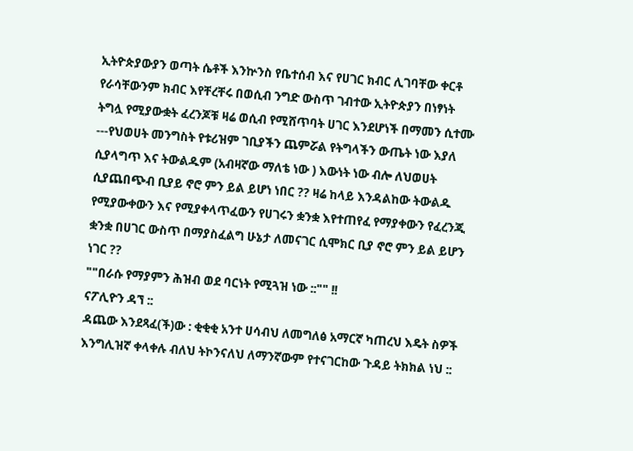ኢትዮጵያውያን ወጣት ሴቶች እንኵንስ የቤተሰብ እና የሀገር ክብር ሊገባቸው ቀርቶ የራሳቸውንም ክብር እየቸረቸሩ በወሲብ ንግድ ውስጥ ገብተው ኢትዮጵያን በነፃነት ትግሏ የሚያውቋት ፈረንጆቹ ዛሬ ወሲብ የሚሸጥባት ሀገር እንደሆነች በማመን ሲተሙ ---የህወሀት መንግስት የቱሪዝም ገቢያችን ጨምሯል የትግላችን ውጤት ነው እያለ ሲያላግጥ እና ትውልዱም (አብዛኛው ማለቴ ነው ) እውነት ነው ብሎ ለህወሀት ሲያጨበጭብ ቢያይ ኖሮ ምን ይል ይሆነ ነበር ?? ዛሬ ከላይ እንዳልከው ትውልዱ የሚያውቀውን እና የሚያቀላጥፈውን የሀገሩን ቋንቋ እየተጠየፈ የማያቀውን የፈረንጂ ቋንቋ በሀገር ውስጥ በማያስፈልግ ሁኔታ ለመናገር ሲሞክር ቢያ ኖሮ ምን ይል ይሆን ነገር ??
""በራሱ የማያምን ሕዝብ ወደ ባርነት የሚጓዝ ነው ::"" !!
ናፖሊዮን ዳኘ ::
ዳጨው እንደጻፈ(ች)ው : ቂቂቂ አንተ ሀሳብህ ለመግለፅ አማርኛ ካጠረህ እዴት ስዎች እንግሊዝኛ ቀላቀሉ ብለህ ትኮንናለህ ለማንኛውም የተናገርከው ጉዳይ ትክክል ነህ ::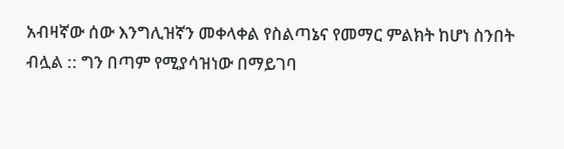አብዛኛው ሰው እንግሊዝኛን መቀላቀል የስልጣኔና የመማር ምልክት ከሆነ ስንበት ብሏል :: ግን በጣም የሚያሳዝነው በማይገባ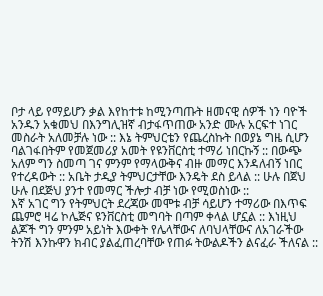ቦታ ላይ የማይሆን ቃል እየከተቱ ከሚንጣጡት ዘመናዊ ሰዎች ነን ባዮች አንዱን አቁመህ በእንግሊዝኛ ብታፋጥጠው አንድ ሙሉ አርፍተ ነገር መስራት አለመቻሉ ነው :: እኔ ትምህርቴን የጨረስኩት በወያኔ ግዜ ሲሆን ባልገፋበትም የመጀመሪያ አመት የዩንቨርስቲ ተማሪ ነበርኩኝ :: በውጭ አለም ግን ስመጣ ገና ምንም የማላውቅና ብዙ መማር እንዳለብኝ ነበር የተረዳውት :: አቤት ታዲያ ትምህርታቸው እንዴት ደስ ይላል :: ሁሉ በጀህ ሁሉ በደጅህ ያንተ የመማር ችሎታ ብቻ ነው የሚወስነው ::
እኛ አገር ግን የትምህርት ደረጃው መሞቱ ብቻ ሳይሆን ተማሪው በእጥፍ ጨምሮ ዛሬ ኮሌጅና ዩንቨርስቲ መግባት በጣም ቀላል ሆኗል :: እነዚህ ልጆች ግን ምንም አይነት እውቀት የሌላቸውና ለባህላቸውና ለአገራችው ትንሽ እንኩዋን ክብር ያልፈጠረባቸው የጠፉ ትውልዶችን ልናፈራ ችለናል ::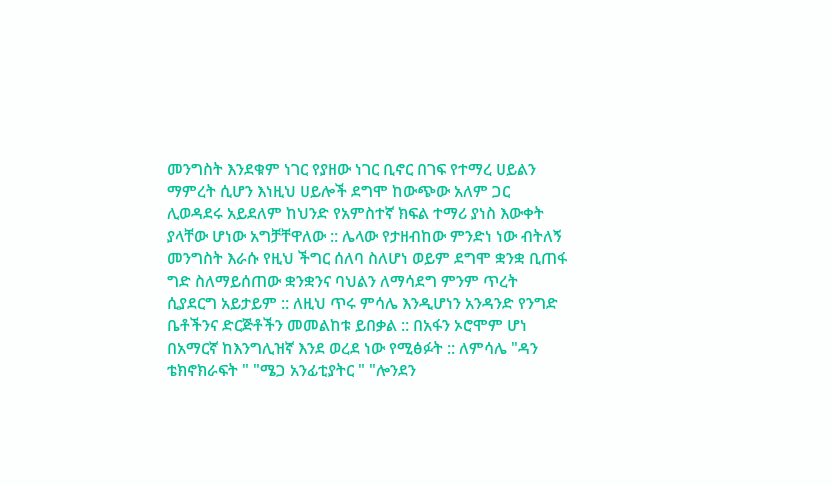መንግስት እንደቁም ነገር የያዘው ነገር ቢኖር በገፍ የተማረ ሀይልን ማምረት ሲሆን እነዚህ ሀይሎች ደግሞ ከውጭው አለም ጋር ሊወዳደሩ አይደለም ከህንድ የአምስተኛ ክፍል ተማሪ ያነስ እውቀት ያላቸው ሆነው አግቻቸዋለው :: ሌላው የታዘብከው ምንድነ ነው ብትለኝ መንግስት እራሱ የዚህ ችግር ሰለባ ስለሆነ ወይም ደግሞ ቋንቋ ቢጠፋ ግድ ስለማይሰጠው ቋንቋንና ባህልን ለማሳደግ ምንም ጥረት ሲያደርግ አይታይም :: ለዚህ ጥሩ ምሳሌ እንዲሆነን አንዳንድ የንግድ ቤቶችንና ድርጅቶችን መመልከቱ ይበቃል :: በአፋን ኦሮሞም ሆነ በአማርኛ ከእንግሊዝኛ እንደ ወረደ ነው የሚፅፉት :: ለምሳሌ "ዳን ቴክኖክራፍት " "ሜጋ አንፊቲያትር " "ሎንደን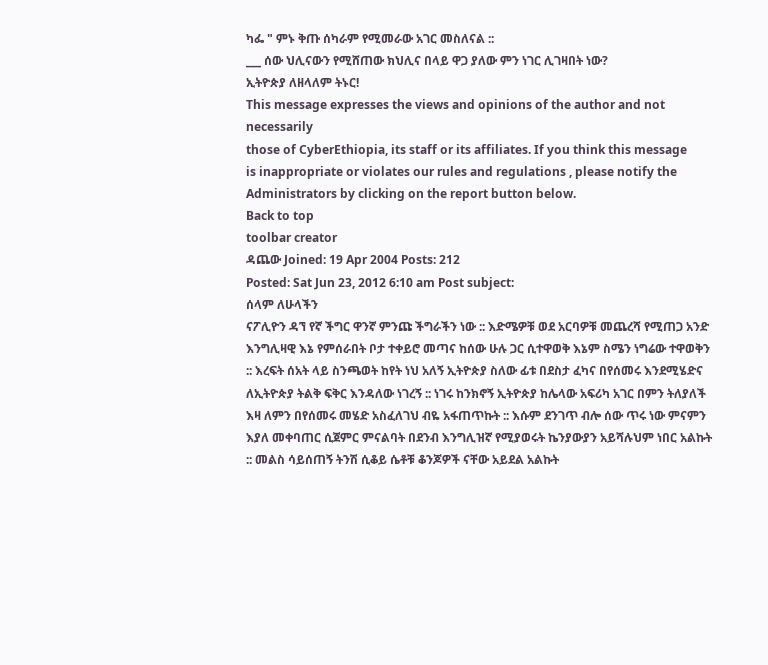ካፌ " ምኑ ቅጡ ሰካራም የሚመራው አገር መስለናል ::
___ ሰው ህሊናውን የሚሸጠው ክህሊና በላይ ዋጋ ያለው ምን ነገር ሊገዛበት ነው?
ኢትዮጵያ ለዘላለም ትኑር!
This message expresses the views and opinions of the author and not necessarily
those of CyberEthiopia, its staff or its affiliates. If you think this message
is inappropriate or violates our rules and regulations , please notify the Administrators by clicking on the report button below.
Back to top
toolbar creator
ዳጨው Joined: 19 Apr 2004 Posts: 212
Posted: Sat Jun 23, 2012 6:10 am Post subject:
ሰላም ለሁላችን
ናፖሊዮን ዳኘ የኛ ችግር ዋንኛ ምንጩ ችግራችን ነው :: እድሜዎቹ ወደ አርባዎቹ መጨረሻ የሚጠጋ አንድ እንግሊዛዊ እኔ የምሰራበት ቦታ ተቀይሮ መጣና ከሰው ሁሉ ጋር ሲተዋወቅ እኔም ስሜን ነግሬው ተዋወቅን :: እረፍት ሰአት ላይ ስንጫወት ከየት ነህ አለኝ ኢትዮጵያ ስለው ፊቱ በደስታ ፈካና በየሰመሩ እንደሚሄድና ለኢትዮጵያ ትልቅ ፍቅር እንዳለው ነገረኝ :: ነገሩ ከንክኖኝ ኢትዮጵያ ከሌላው አፍሪካ አገር በምን ትለያለች እዛ ለምን በየሰመሩ መሄድ አስፈለገህ ብዬ አፋጠጥኩት :: እሱም ደንገጥ ብሎ ሰው ጥሩ ነው ምናምን እያለ መቀባጠር ሲጀምር ምናልባት በደንብ እንግሊዝኛ የሚያወሩት ኬንያውያን አይሻሉህም ነበር አልኩት :: መልስ ሳይሰጠኝ ትንሽ ሲቆይ ሴቶቹ ቆንጆዎች ናቸው አይደል አልኩት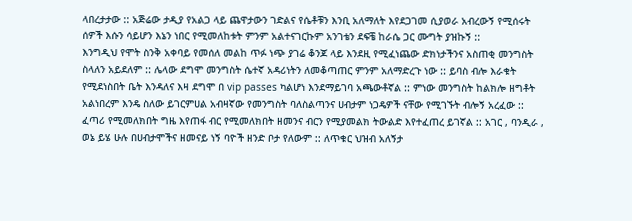ላበረታታው :: አጅሬው ታዲያ የአልጋ ላይ ጨዋታውን ገድልና የሴቶቹን እንቢ አለማለት እየደጋገመ ሲያወራ አብረውኝ የሚሰሩት ሰዎች እሱን ሳይሆን እኔን ነበር የሚመለከቱት ምንም አልተናገርኩም አንገቴን ደፍቼ ከራሴ ጋር ሙግት ያዝኩኝ ::
እንግዲህ የሞት ስንቅ አቀባይ የመሰለ መልከ ጥፉ ነጭ ያገሬ ቆንጆ ላይ እንደዚ የሚፈነጨው ድክነታችንና አስጠቂ መንግስት ስላለን አይደለም :: ሌላው ደግሞ መንግስት ሴተኛ አዳሪነትን ለመቆጣጠር ምንም አለማድረጉ ነው :: ይባስ ብሎ እራቁት የሚደነስበት ቤት እንዳለና እዛ ደግሞ በ vip passes ካልሆነ እንደማይገባ አጫውቶኛል :: ምነው መንግስት ከልክሎ ዘግቶት አልነበረም እንዴ ስለው ይገርምሀል አብዛኛው የመንግስት ባለስልጣንና ሀብታም ነጋዴዎች ናቸው የሚገኙት ብሎኝ አረፈው :: ፈጣሪ የሚመለክበት ግዜ እየጠፋ ብር የሚመለክበት ዘመንና ብርን የሚያመልክ ትውልድ እየተፈጠረ ይገኛል :: አገር , ባንዲራ , ወኔ ይሄ ሁሉ በሀብታሞችና ዘመናይ ነኝ ባዮች ዘንድ ቦታ የለውም :: ለጥቁር ህዝብ አለኝታ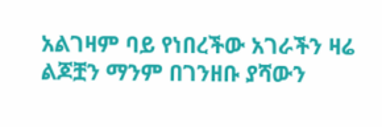አልገዛም ባይ የነበረችው አገራችን ዛሬ ልጆቿን ማንም በገንዘቡ ያሻውን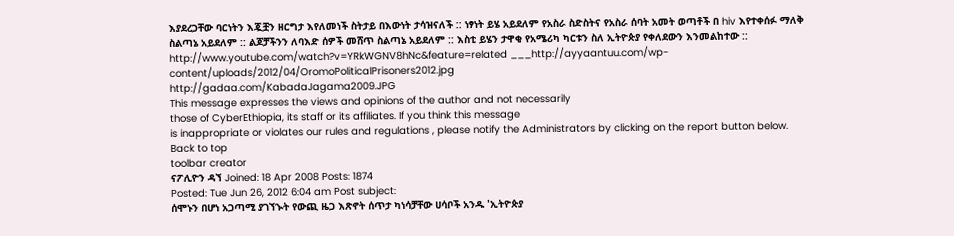እያደረጋቸው ባርነትን እጇቿን ዘርግታ እየለመነች ስትታይ በእውነት ታሳዝናለች :: ነፃነት ይሄ አይደለም የአስራ ስድስትና የአስራ ሰባት አመት ወጣቶች በ hiv እየተቀሰፉ ማለቅ ስልጣኔ አይደለም :: ልጆቻችንን ለባእድ ሰዎች መሸጥ ስልጣኔ አይደለም :: እስቲ ይሄን ታዋቂ የአሜሪካ ካርቱን ስለ ኢትዮጵያ የቀለደውን እንመልከተው ::
http://www.youtube.com/watch?v=YRkWGNV8hNc&feature=related ___http://ayyaantuu.com/wp-content/uploads/2012/04/OromoPoliticalPrisoners2012.jpg
http://gadaa.com/KabadaJagama2009.JPG
This message expresses the views and opinions of the author and not necessarily
those of CyberEthiopia, its staff or its affiliates. If you think this message
is inappropriate or violates our rules and regulations , please notify the Administrators by clicking on the report button below.
Back to top
toolbar creator
ናፖሊዮን ዳኘ Joined: 18 Apr 2008 Posts: 1874
Posted: Tue Jun 26, 2012 6:04 am Post subject:
ሰሞኑን በሆነ አጋጣሚ ያገኘኍት የውጪ ዜጋ እጽኖት ሰጥታ ካነሳቻቸው ሀሳቦች አንዱ 'ኢትዮጵያ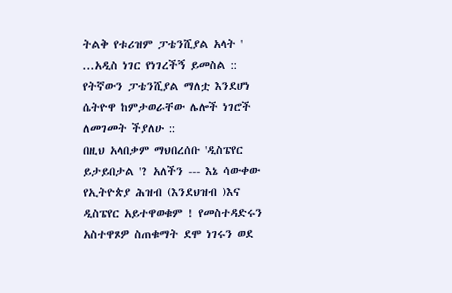ትልቅ የቱሪዝም ፓቴንሺያል አላት ' ...አዲስ ነገር የነገረችኝ ይመስል :: የትኛውን ፓቴንሺያል ማለቷ እንደሆነ ሴትዮዋ ከምታወራቸው ሌሎች ነገሮች ለመገመት ችያለሁ ::
በዚህ አላበቃም ማህበረሰቡ 'ዲስፔየር ይታይበታል '? አለችን --- እኔ ሳውቀው የኢትዮጵያ ሕዝብ (እንደህዝብ )እና ዲስፔየር አይተዋወቁም ! የመስተዳድሩን አስተዋጾዎ ስጠቁማት ደሞ ነገሩን ወደ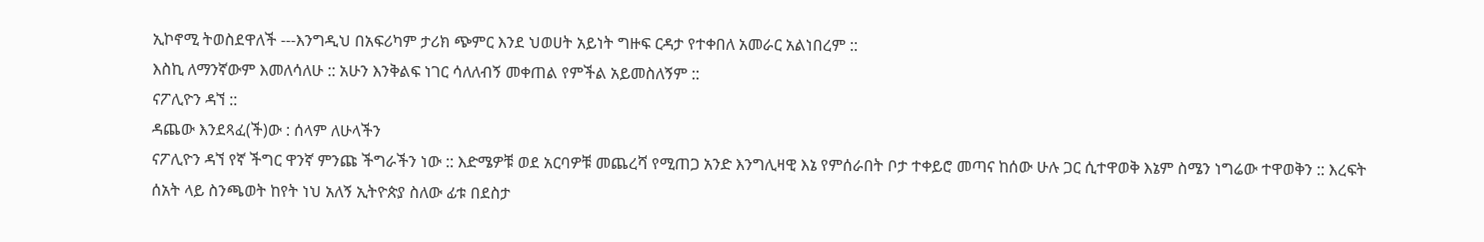ኢኮኖሚ ትወስደዋለች ---እንግዲህ በአፍሪካም ታሪክ ጭምር እንደ ህወሀት አይነት ግዙፍ ርዳታ የተቀበለ አመራር አልነበረም ::
እስኪ ለማንኛውም እመለሳለሁ :: አሁን እንቅልፍ ነገር ሳለለብኝ መቀጠል የምችል አይመስለኝም ::
ናፖሊዮን ዳኘ ::
ዳጨው እንደጻፈ(ች)ው : ሰላም ለሁላችን
ናፖሊዮን ዳኘ የኛ ችግር ዋንኛ ምንጩ ችግራችን ነው :: እድሜዎቹ ወደ አርባዎቹ መጨረሻ የሚጠጋ አንድ እንግሊዛዊ እኔ የምሰራበት ቦታ ተቀይሮ መጣና ከሰው ሁሉ ጋር ሲተዋወቅ እኔም ስሜን ነግሬው ተዋወቅን :: እረፍት ሰአት ላይ ስንጫወት ከየት ነህ አለኝ ኢትዮጵያ ስለው ፊቱ በደስታ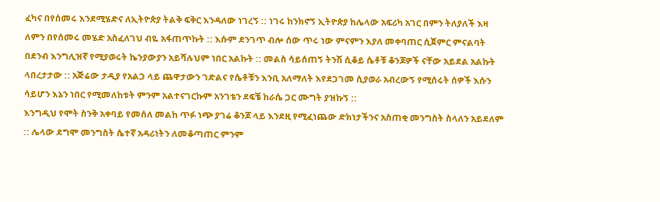ፈካና በየሰመሩ እንደሚሄድና ለኢትዮጵያ ትልቅ ፍቅር እንዳለው ነገረኝ :: ነገሩ ከንክኖኝ ኢትዮጵያ ከሌላው አፍሪካ አገር በምን ትለያለች እዛ ለምን በየሰመሩ መሄድ አስፈለገህ ብዬ አፋጠጥኩት :: እሱም ደንገጥ ብሎ ሰው ጥሩ ነው ምናምን እያለ መቀባጠር ሲጀምር ምናልባት በደንብ እንግሊዝኛ የሚያወሩት ኬንያውያን አይሻሉህም ነበር አልኩት :: መልስ ሳይሰጠኝ ትንሽ ሲቆይ ሴቶቹ ቆንጆዎች ናቸው አይደል አልኩት ላበረታታው :: አጅሬው ታዲያ የአልጋ ላይ ጨዋታውን ገድልና የሴቶቹን እንቢ አለማለት እየደጋገመ ሲያወራ አብረውኝ የሚሰሩት ሰዎች እሱን ሳይሆን እኔን ነበር የሚመለከቱት ምንም አልተናገርኩም አንገቴን ደፍቼ ከራሴ ጋር ሙግት ያዝኩኝ ::
እንግዲህ የሞት ስንቅ አቀባይ የመሰለ መልከ ጥፉ ነጭ ያገሬ ቆንጆ ላይ እንደዚ የሚፈነጨው ድክነታችንና አስጠቂ መንግስት ስላለን አይደለም :: ሌላው ደግሞ መንግስት ሴተኛ አዳሪነትን ለመቆጣጠር ምንም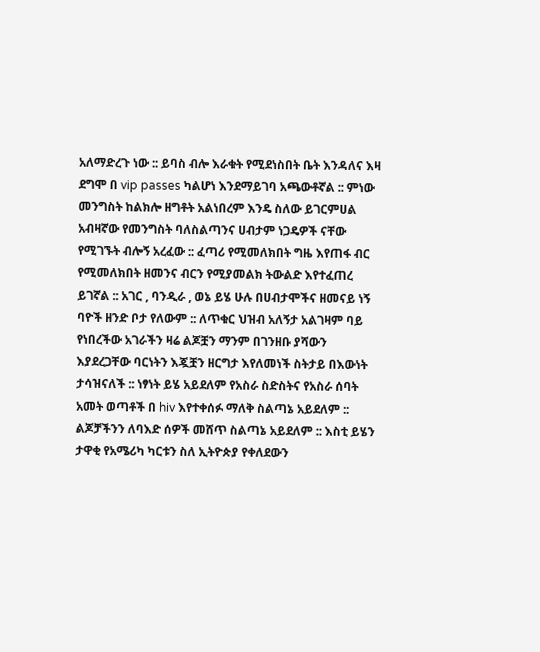አለማድረጉ ነው :: ይባስ ብሎ እራቁት የሚደነስበት ቤት እንዳለና እዛ ደግሞ በ vip passes ካልሆነ እንደማይገባ አጫውቶኛል :: ምነው መንግስት ከልክሎ ዘግቶት አልነበረም እንዴ ስለው ይገርምሀል አብዛኛው የመንግስት ባለስልጣንና ሀብታም ነጋዴዎች ናቸው የሚገኙት ብሎኝ አረፈው :: ፈጣሪ የሚመለክበት ግዜ እየጠፋ ብር የሚመለክበት ዘመንና ብርን የሚያመልክ ትውልድ እየተፈጠረ ይገኛል :: አገር , ባንዲራ , ወኔ ይሄ ሁሉ በሀብታሞችና ዘመናይ ነኝ ባዮች ዘንድ ቦታ የለውም :: ለጥቁር ህዝብ አለኝታ አልገዛም ባይ የነበረችው አገራችን ዛሬ ልጆቿን ማንም በገንዘቡ ያሻውን እያደረጋቸው ባርነትን እጇቿን ዘርግታ እየለመነች ስትታይ በእውነት ታሳዝናለች :: ነፃነት ይሄ አይደለም የአስራ ስድስትና የአስራ ሰባት አመት ወጣቶች በ hiv እየተቀሰፉ ማለቅ ስልጣኔ አይደለም :: ልጆቻችንን ለባእድ ሰዎች መሸጥ ስልጣኔ አይደለም :: እስቲ ይሄን ታዋቂ የአሜሪካ ካርቱን ስለ ኢትዮጵያ የቀለደውን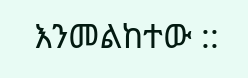እንመልከተው ::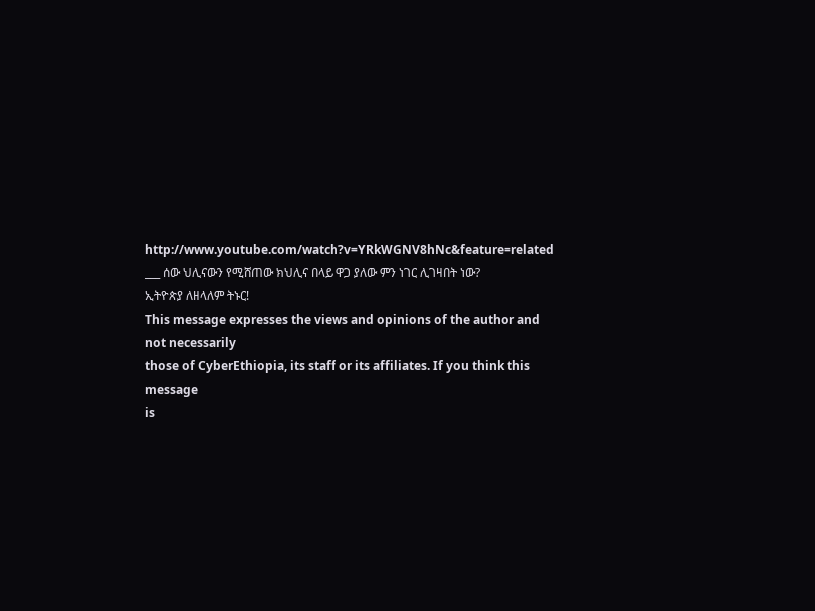http://www.youtube.com/watch?v=YRkWGNV8hNc&feature=related
___ ሰው ህሊናውን የሚሸጠው ክህሊና በላይ ዋጋ ያለው ምን ነገር ሊገዛበት ነው?
ኢትዮጵያ ለዘላለም ትኑር!
This message expresses the views and opinions of the author and not necessarily
those of CyberEthiopia, its staff or its affiliates. If you think this message
is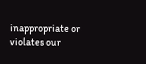inappropriate or violates our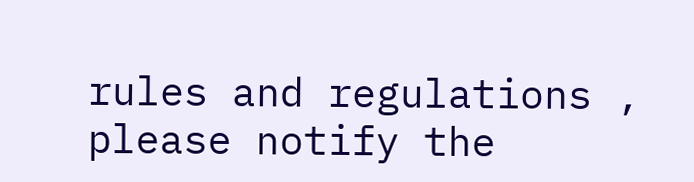rules and regulations , please notify the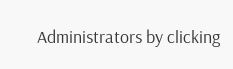Administrators by clicking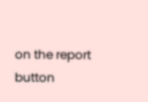on the report button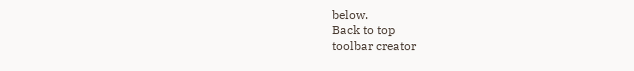below.
Back to top
toolbar creator